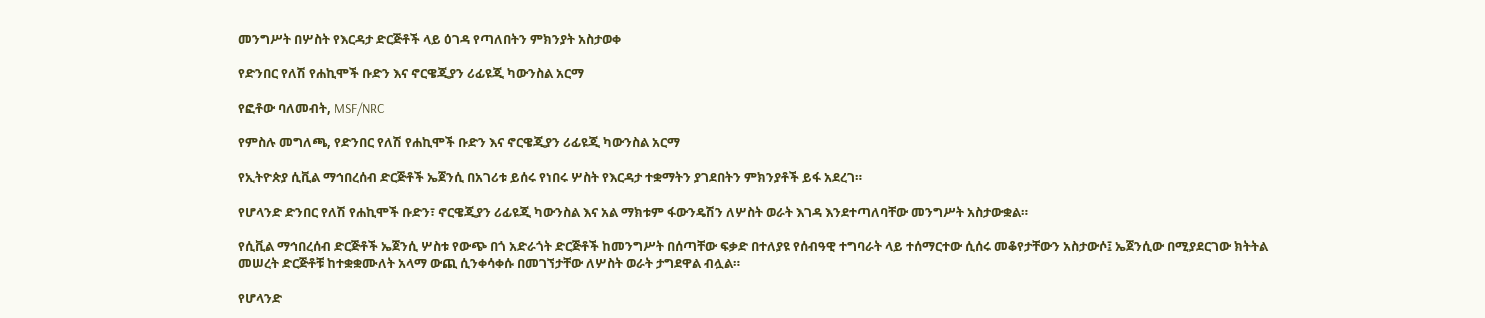መንግሥት በሦስት የእርዳታ ድርጅቶች ላይ ዕገዳ የጣለበትን ምክንያት አስታወቀ

የድንበር የለሽ የሐኪሞች ቡድን እና ኖርዌጂያን ሪፊዩጂ ካውንስል አርማ

የፎቶው ባለመብት, MSF/NRC

የምስሉ መግለጫ, የድንበር የለሽ የሐኪሞች ቡድን እና ኖርዌጂያን ሪፊዩጂ ካውንስል አርማ

የኢትዮጵያ ሲቪል ማኅበረሰብ ድርጅቶች ኤጀንሲ በአገሪቱ ይሰሩ የነበሩ ሦስት የእርዳታ ተቋማትን ያገደበትን ምክንያቶች ይፋ አደረገ።

የሆላንድ ድንበር የለሽ የሐኪሞች ቡድን፣ ኖርዌጂያን ሪፊዩጂ ካውንስል እና አል ማክቱም ፋውንዴሽን ለሦስት ወራት እገዳ እንደተጣለባቸው መንግሥት አስታውቋል።

የሲቪል ማኅበረሰብ ድርጅቶች ኤጀንሲ ሦስቱ የውጭ በጎ አድራጎት ድርጅቶች ከመንግሥት በሰጣቸው ፍቃድ በተለያዩ የሰብዓዊ ተግባራት ላይ ተሰማርተው ሲሰሩ መቆየታቸውን አስታውሶ፤ ኤጀንሲው በሚያደርገው ክትትል መሠረት ድርጅቶቹ ከተቋቋሙለት አላማ ውጪ ሲንቀሳቀሱ በመገኘታቸው ለሦስት ወራት ታግደዋል ብሏል።

የሆላንድ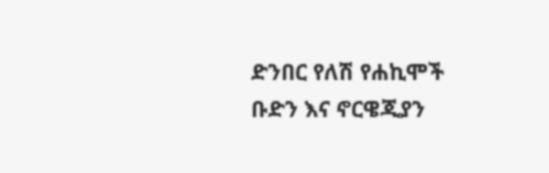ድንበር የለሽ የሐኪሞች ቡድን እና ኖርዌጂያን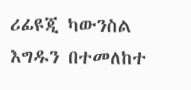ሪፊዩጂ ካውንስል እግዱን በተመለከተ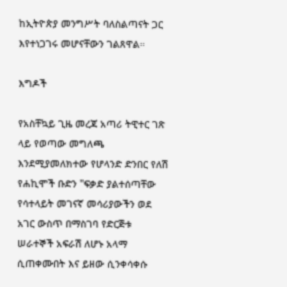ከኢትዮጵያ መንግሥት ባለስልጣናት ጋር እየተነጋገሩ መሆናቸውን ገልጸዋል።

እግዶች

የአስቸኳይ ጊዜ መረጃ አጣሪ ትዊተር ገጽ ላይ የወጣው መግለጫ እንደሚያመለክተው የሆላንድ ድንበር የለሽ የሐኪሞች ቡድን "ፍቃድ ያልተሰጣቸው የሳተላይት መገናኛ መሳሪያውችን ወደ አገር ውስጥ በማስገባ የድርጅቱ ሠራተኞች አፍራሽ ለሆኑ አላማ ሲጠቀሙበት እና ይዘው ሲንቀሳቀሱ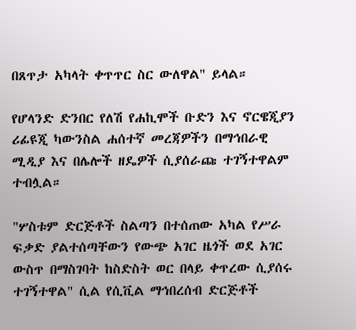በጸጥታ አካላት ቀጥጥር ስር ውለዋል" ይላል።

የሆላንድ ድንበር የለሽ የሐኪሞች ቡድን እና ኖርዌጂያን ሪፊዩጂ ካውንስል ሐሰተኛ መረጃዎችን በማኅበራዊ ሚዲያ እና በሌሎች ዘዴዎች ሲያሰራጩ ተገኝተዋልም ተብሏል።

"ሦስቱም ድርጅቶች ስልጣን በተሰጠው አካል የሥራ ፍቃድ ያልተሰጣቸውን የውጭ አገር ዜጎች ወደ አገር ውስጥ በማስገባት ከስድስት ወር በላይ ቀጥረው ሲያሰሩ ተገኝተዋል" ሲል የሲቪል ማኅበረሰብ ድርጅቶች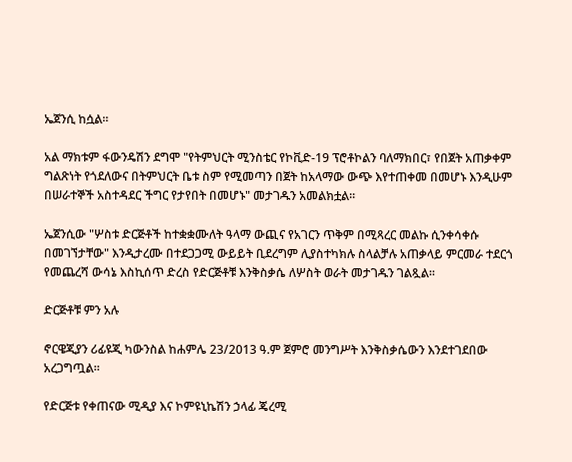ኤጀንሲ ከሷል።

አል ማክቱም ፋውንዴሽን ደግሞ "የትምህርት ሚንስቴር የኮቪድ-19 ፕሮቶኮልን ባለማክበር፣ የበጀት አጠቃቀም ግልጽነት የጎደለውና በትምህርት ቤቱ ስም የሚመጣን በጀት ከአላማው ውጭ እየተጠቀመ በመሆኑ እንዲሁም በሠራተኞች አስተዳደር ችግር የታየበት በመሆኑ" መታገዱን አመልክቷል።

ኤጀንሲው "ሦስቱ ድርጅቶች ከተቋቋሙለት ዓላማ ውጪና የአገርን ጥቅም በሚጻረር መልኩ ሲንቀሳቀሱ በመገኘታቸው" እንዲታረሙ በተደጋጋሚ ውይይት ቢደረግም ሊያስተካክሉ ስላልቻሉ አጠቃላይ ምርመራ ተደርጎ የመጨረሻ ውሳኔ እስኪሰጥ ድረስ የድርጅቶቹ እንቅስቃሴ ለሦስት ወራት መታገዱን ገልጿል።

ድርጅቶቹ ምን አሉ

ኖርዌጂያን ሪፊዩጂ ካውንስል ከሐምሌ 23/2013 ዓ.ም ጀምሮ መንግሥት እንቅስቃሴውን እንደተገደበው አረጋግጧል።

የድርጅቱ የቀጠናው ሚዲያ እና ኮምዩኒኬሽን ኃላፊ ጄረሚ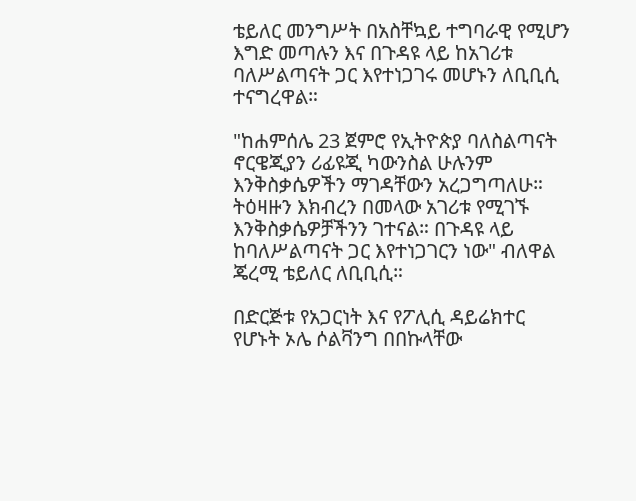ቴይለር መንግሥት በአስቸኳይ ተግባራዊ የሚሆን እግድ መጣሉን እና በጉዳዩ ላይ ከአገሪቱ ባለሥልጣናት ጋር እየተነጋገሩ መሆኑን ለቢቢሲ ተናግረዋል።

"ከሐምሰሌ 23 ጀምሮ የኢትዮጵያ ባለስልጣናት ኖርዌጂያን ሪፊዩጂ ካውንስል ሁሉንም እንቅስቃሴዎችን ማገዳቸውን አረጋግጣለሁ። ትዕዛዙን እክብረን በመላው አገሪቱ የሚገኙ እንቅስቃሴዎቻችንን ገተናል። በጉዳዩ ላይ ከባለሥልጣናት ጋር እየተነጋገርን ነው" ብለዋል ጄረሚ ቴይለር ለቢቢሲ።

በድርጅቱ የአጋርነት እና የፖሊሲ ዳይሬክተር የሆኑት ኦሌ ሶልቫንግ በበኩላቸው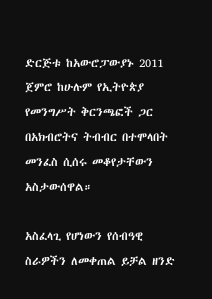ድርጅቱ ከአውሮፓውያኑ 2011 ጀምሮ ከሁሉም የኢትዮጵያ የመንግሥት ቅርንጫፎች ጋር በአክብሮትና ትብብር በተሞላበት መንፈስ ሲሰሩ መቆየታቸውን አስታውሰዋል።

አስፈላጊ የሆነውን የሰብዓዊ ስራዎችን ለመቀጠል ይቻል ዘንድ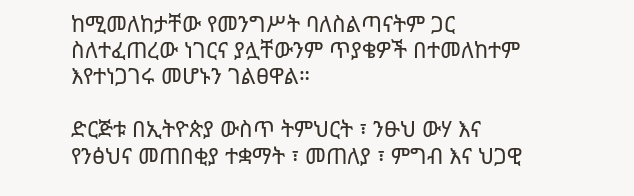ከሚመለከታቸው የመንግሥት ባለስልጣናትም ጋር ስለተፈጠረው ነገርና ያሏቸውንም ጥያቄዎች በተመለከተም እየተነጋገሩ መሆኑን ገልፀዋል።

ድርጅቱ በኢትዮጵያ ውስጥ ትምህርት ፣ ንፁህ ውሃ እና የንፅህና መጠበቂያ ተቋማት ፣ መጠለያ ፣ ምግብ እና ህጋዊ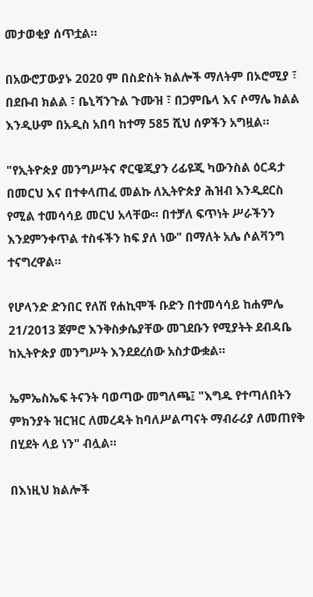መታወቂያ ሰጥቷል።

በአውሮፓውያኑ 2020 ም በስድስት ክልሎች ማለትም በኦሮሚያ ፣ በደቡብ ክልል ፣ ቤኒሻንጉል ጉሙዝ ፣ በጋምቤላ እና ሶማሌ ክልል እንዲሁም በአዲስ አበባ ከተማ 585 ሺህ ሰዎችን አግዟል።

"የኢትዮጵያ መንግሥትና ኖርዌጂያን ሪፊዩጂ ካውንስል ዕርዳታ በመርህ እና በተቀላጠፈ መልኩ ለኢትዮጵያ ሕዝብ እንዲደርስ የሚል ተመሳሳይ መርህ አላቸው። በተቻለ ፍጥነት ሥራችንን እንደምንቀጥል ተስፋችን ከፍ ያለ ነው" በማለት አሌ ሶልቫንግ ተናግረዋል።

የሆላንድ ድንበር የለሽ የሐኪሞች ቡድን በተመሳሳይ ከሐምሌ 21/2013 ጀምሮ እንቅስቃሴያቸው መገደቡን የሚያትት ደብዳቤ ከኢትዮጵያ መንግሥት እንደደረሰው አስታውቋል።

ኤምኤስኤፍ ትናንት ባወጣው መግለጫ፤ "እግዱ የተጣለበትን ምክንያት ዝርዝር ለመረዳት ከባለሥልጣናት ማብራሪያ ለመጠየቅ በሂደት ላይ ነን" ብሏል።

በእነዚህ ክልሎች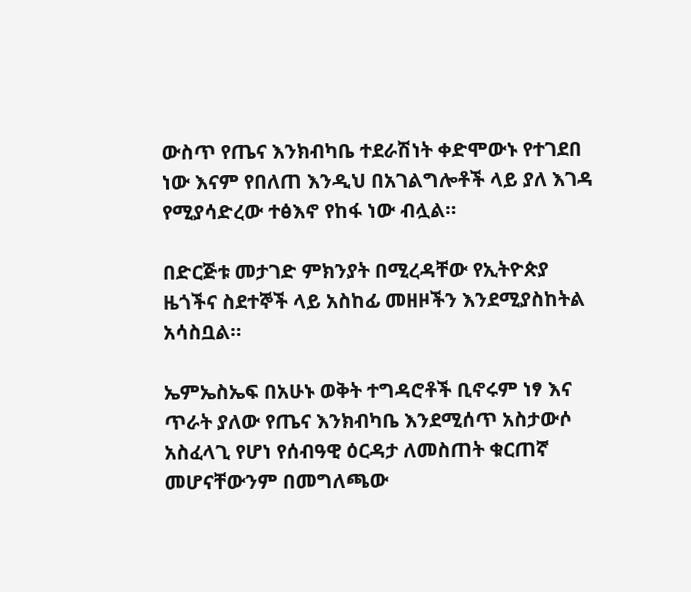ውስጥ የጤና እንክብካቤ ተደራሽነት ቀድሞውኑ የተገደበ ነው እናም የበለጠ እንዲህ በአገልግሎቶች ላይ ያለ እገዳ የሚያሳድረው ተፅእኖ የከፋ ነው ብሏል።

በድርጅቱ መታገድ ምክንያት በሚረዳቸው የኢትዮጵያ ዜጎችና ስደተኞች ላይ አስከፊ መዘዞችን እንደሚያስከትል አሳስቧል።

ኤምኤስኤፍ በአሁኑ ወቅት ተግዳሮቶች ቢኖሩም ነፃ እና ጥራት ያለው የጤና እንክብካቤ እንደሚሰጥ አስታውሶ አስፈላጊ የሆነ የሰብዓዊ ዕርዳታ ለመስጠት ቁርጠኛ መሆናቸውንም በመግለጫው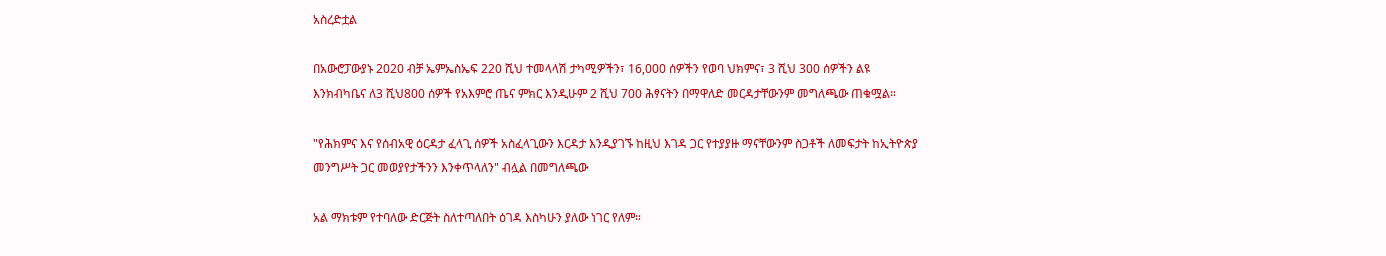አስረድቷል

በአውሮፓውያኑ 2020 ብቻ ኤምኤስኤፍ 220 ሺህ ተመላላሽ ታካሚዎችን፣ 16,000 ሰዎችን የወባ ህክምና፣ 3 ሺህ 300 ሰዎችን ልዩ እንክብካቤና ለ3 ሺህ800 ሰዎች የአእምሮ ጤና ምክር እንዲሁም 2 ሺህ 700 ሕፃናትን በማዋለድ መርዳታቸውንም መግለጫው ጠቁሟል።

"የሕክምና እና የሰብአዊ ዕርዳታ ፈላጊ ሰዎች አስፈላጊውን እርዳታ እንዲያገኙ ከዚህ እገዳ ጋር የተያያዙ ማናቸውንም ስጋቶች ለመፍታት ከኢትዮጵያ መንግሥት ጋር መወያየታችንን እንቀጥላለን" ብሏል በመግለጫው

አል ማክቱም የተባለው ድርጅት ስለተጣለበት ዕገዳ እስካሁን ያለው ነገር የለም።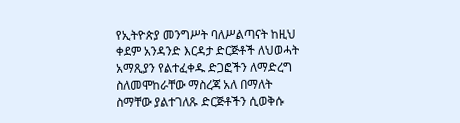የኢትዮጵያ መንግሥት ባለሥልጣናት ከዚህ ቀደም አንዳንድ እርዳታ ድርጅቶች ለህወሓት አማጺያን የልተፈቀዱ ድጋፎችን ለማድረግ ስለመሞከራቸው ማስረጃ አለ በማለት ስማቸው ያልተገለጹ ድርጅቶችን ሲወቅሱ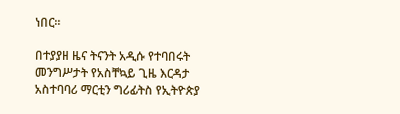ነበር።

በተያያዘ ዜና ትናንት አዲሱ የተባበሩት መንግሥታት የአስቸኳይ ጊዜ እርዳታ አስተባባሪ ማርቲን ግሪፊትስ የኢትዮጵያ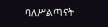ባለሥልጣናት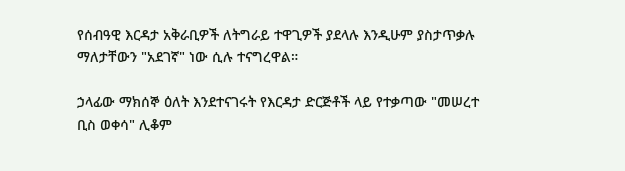የሰብዓዊ እርዳታ አቅራቢዎች ለትግራይ ተዋጊዎች ያደላሉ እንዲሁም ያስታጥቃሉ ማለታቸውን "አደገኛ" ነው ሲሉ ተናግረዋል።

ኃላፊው ማክሰኞ ዕለት እንደተናገሩት የእርዳታ ድርጅቶች ላይ የተቃጣው "መሠረተ ቢስ ወቀሳ" ሊቆም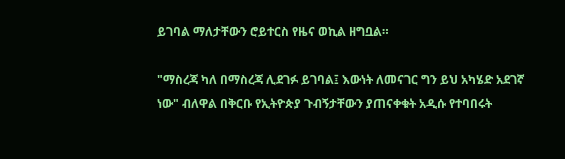ይገባል ማለታቸውን ሮይተርስ የዜና ወኪል ዘግቧል።

"ማስረጃ ካለ በማስረጃ ሊደገፉ ይገባል፤ እውነት ለመናገር ግን ይህ አካሄድ አደገኛ ነው" ብለዋል በቅርቡ የኢትዮጵያ ጉብኝታቸውን ያጠናቀቁት አዲሱ የተባበሩት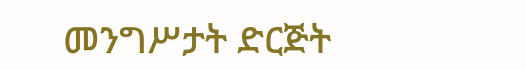መንግሥታት ድርጅት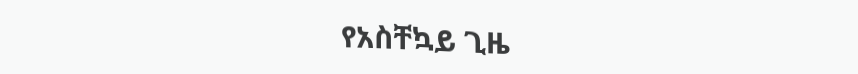የአስቸኳይ ጊዜ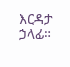እርዳታ ኃላፊ።